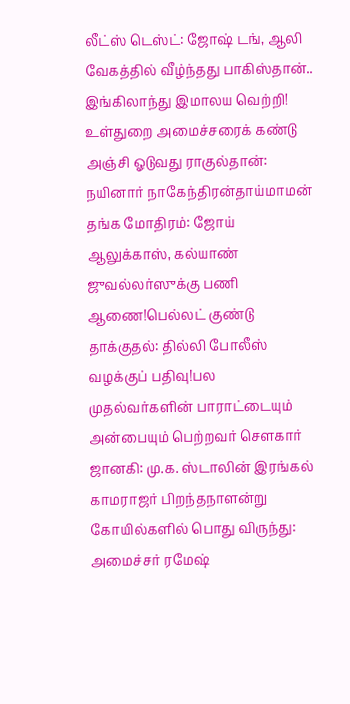லீட்ஸ் டெஸ்ட்: ஜோஷ் டங், ஆலி வேகத்தில் வீழ்ந்தது பாகிஸ்தான்.. இங்கிலாந்து இமாலய வெற்றி! உள்துறை அமைச்சரைக் கண்டு அஞ்சி ஓடுவது ராகுல்தான்: நயினார் நாகேந்திரன்தாய்மாமன் தங்க மோதிரம்: ஜோய் ஆலுக்காஸ், கல்யாண் ஜுவல்லர்ஸுக்கு பணி ஆணை!பெல்லட் குண்டு தாக்குதல்: தில்லி போலீஸ் வழக்குப் பதிவு!பல முதல்வர்களின் பாராட்டையும் அன்பையும் பெற்றவர் சௌகார் ஜானகி: மு.க. ஸ்டாலின் இரங்கல் காமராஜர் பிறந்தநாளன்று கோயில்களில் பொது விருந்து: அமைச்சர் ரமேஷ்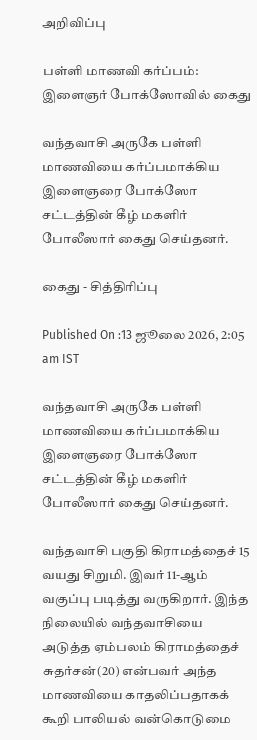அறிவிப்பு

பள்ளி மாணவி கர்ப்பம்: இளைஞர் போக்ஸோவில் கைது

வந்தவாசி அருகே பள்ளி மாணவியை கர்ப்பமாக்கிய இளைஞரை போக்ஸோ சட்டத்தின் கீழ் மகளிர் போலீஸார் கைது செய்தனர்.

கைது - சித்திரிப்பு

Published On :13 ஜூலை 2026, 2:05 am IST

வந்தவாசி அருகே பள்ளி மாணவியை கர்ப்பமாக்கிய இளைஞரை போக்ஸோ சட்டத்தின் கீழ் மகளிர் போலீஸார் கைது செய்தனர்.

வந்தவாசி பகுதி கிராமத்தைச் 15 வயது சிறுமி. இவர் 11-ஆம் வகுப்பு படித்து வருகிறார். இந்த நிலையில் வந்தவாசியை அடுத்த ஏம்பலம் கிராமத்தைச் சுதர்சன்(20) என்பவர் அந்த மாணவியை காதலிப்பதாகக் கூறி பாலியல் வன்கொடுமை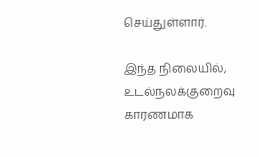செய்துள்ளார்.

இந்த நிலையில், உடல்நலக்குறைவு காரணமாக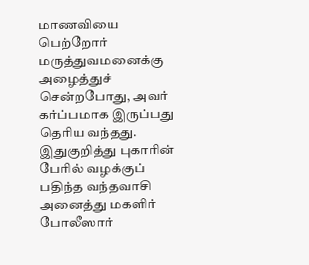மாணவியை பெற்றோர் மருத்துவமனைக்கு அழைத்துச் சென்றபோது, அவர் கர்ப்பமாக இருப்பது தெரிய வந்தது. இதுகுறித்து புகாரின் பேரில் வழக்குப் பதிந்த வந்தவாசி அனைத்து மகளிர் போலீஸார்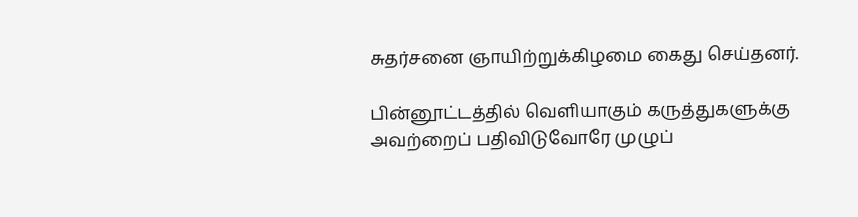சுதர்சனை ஞாயிற்றுக்கிழமை கைது செய்தனர்.

பின்னூட்டத்தில் வெளியாகும் கருத்துகளுக்கு அவற்றைப் பதிவிடுவோரே முழுப்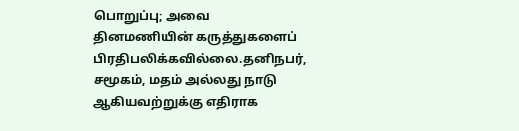பொறுப்பு; அவை தினமணியின் கருத்துகளைப் பிரதிபலிக்கவில்லை.தனிநபர், சமூகம், மதம் அல்லது நாடு ஆகியவற்றுக்கு எதிராக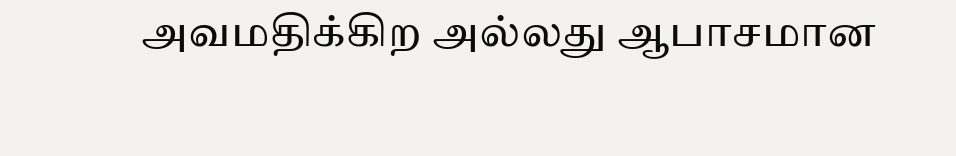அவமதிக்கிற அல்லது ஆபாசமான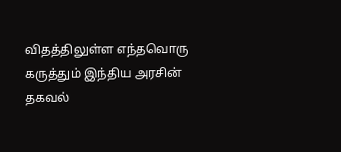விதத்திலுள்ள எந்தவொரு கருத்தும் இந்திய அரசின் தகவல்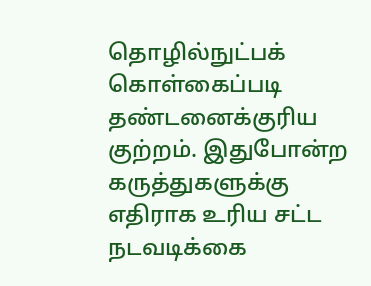தொழில்நுட்பக் கொள்கைப்படி தண்டனைக்குரிய குற்றம். இதுபோன்ற கருத்துகளுக்கு எதிராக உரிய சட்ட நடவடிக்கை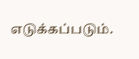எடுக்கப்படும்.